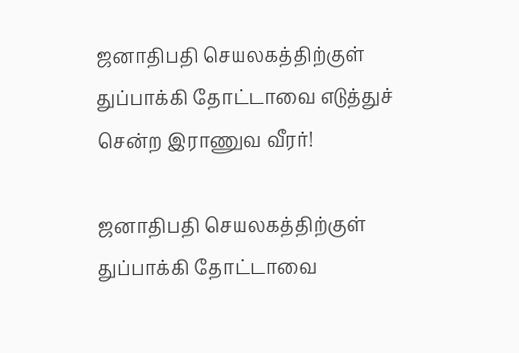ஜனாதிபதி செயலகத்திற்குள் துப்பாக்கி தோட்டாவை எடுத்துச் சென்ற இராணுவ வீரர்!

ஜனாதிபதி செயலகத்திற்குள் துப்பாக்கி தோட்டாவை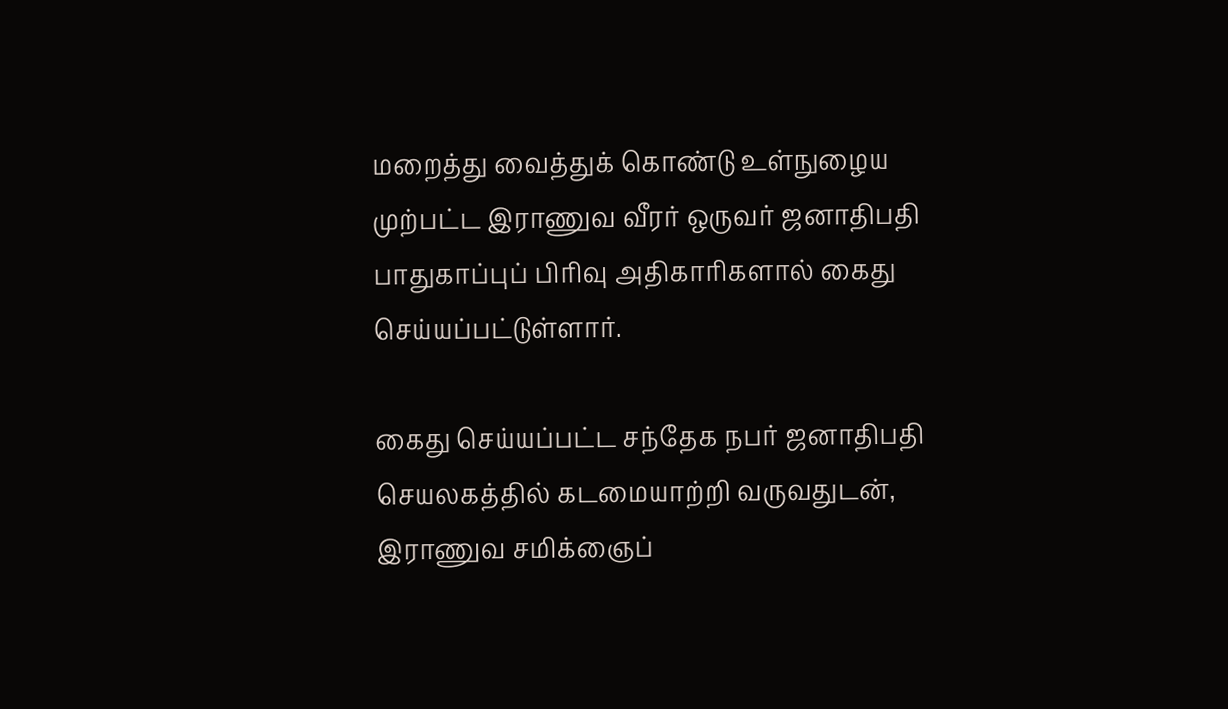மறைத்து வைத்துக் கொண்டு உள்நுழைய முற்பட்ட இராணுவ வீரர் ஒருவர் ஜனாதிபதி பாதுகாப்புப் பிரிவு அதிகாரிகளால் கைது செய்யப்பட்டுள்ளார்.

கைது செய்யப்பட்ட சந்தேக நபர் ஜனாதிபதி செயலகத்தில் கடமையாற்றி வருவதுடன், இராணுவ சமிக்ஞைப்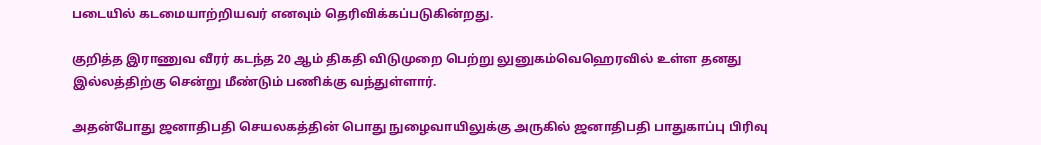படையில் கடமையாற்றியவர் எனவும் தெரிவிக்கப்படுகின்றது.

குறித்த இராணுவ வீரர் கடந்த 20 ஆம் திகதி விடுமுறை பெற்று லுனுகம்வெஹெரவில் உள்ள தனது இல்லத்திற்கு சென்று மீண்டும் பணிக்கு வந்துள்ளார்.

அதன்போது ஜனாதிபதி செயலகத்தின் பொது நுழைவாயிலுக்கு அருகில் ஜனாதிபதி பாதுகாப்பு பிரிவு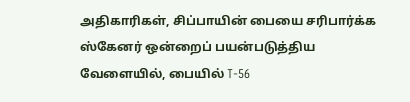அதிகாரிகள், சிப்பாயின் பையை சரிபார்க்க ஸ்கேனர் ஒன்றைப் பயன்படுத்திய வேளையில், பையில் T-56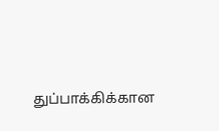துப்பாக்கிக்கான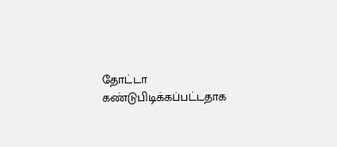தோட்டா கண்டுபிடிக்கப்பட்டதாக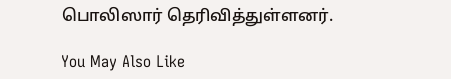பொலிஸார் தெரிவித்துள்ளனர்.

You May Also Like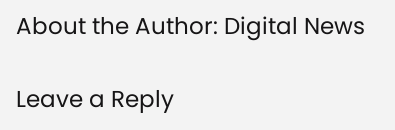About the Author: Digital News

Leave a Reply